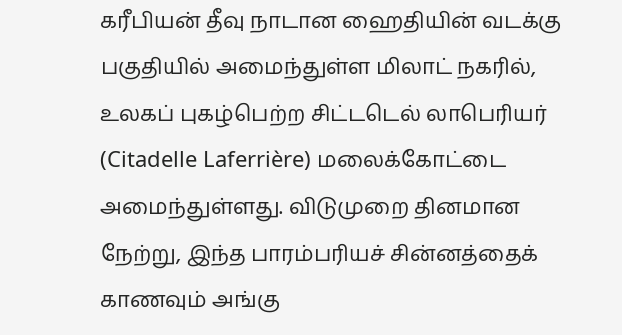கரீபியன் தீவு நாடான ஹைதியின் வடக்கு பகுதியில் அமைந்துள்ள மிலாட் நகரில், உலகப் புகழ்பெற்ற சிட்டடெல் லாபெரியர் (Citadelle Laferrière) மலைக்கோட்டை அமைந்துள்ளது. விடுமுறை தினமான நேற்று, இந்த பாரம்பரியச் சின்னத்தைக் காணவும் அங்கு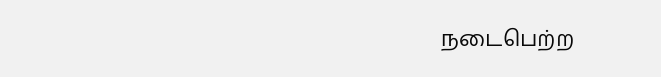நடைபெற்ற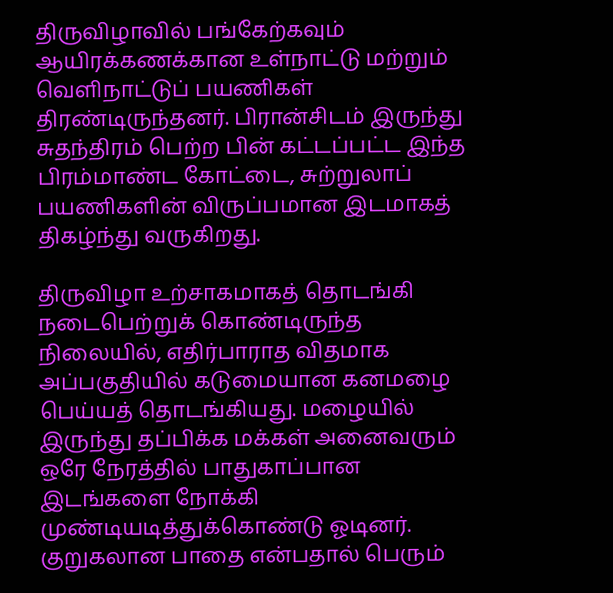திருவிழாவில் பங்கேற்கவும் ஆயிரக்கணக்கான உள்நாட்டு மற்றும் வெளிநாட்டுப் பயணிகள் திரண்டிருந்தனர். பிரான்சிடம் இருந்து சுதந்திரம் பெற்ற பின் கட்டப்பட்ட இந்த பிரம்மாண்ட கோட்டை, சுற்றுலாப் பயணிகளின் விருப்பமான இடமாகத் திகழ்ந்து வருகிறது.

திருவிழா உற்சாகமாகத் தொடங்கி நடைபெற்றுக் கொண்டிருந்த நிலையில், எதிர்பாராத விதமாக அப்பகுதியில் கடுமையான கனமழை பெய்யத் தொடங்கியது. மழையில் இருந்து தப்பிக்க மக்கள் அனைவரும் ஒரே நேரத்தில் பாதுகாப்பான இடங்களை நோக்கி முண்டியடித்துக்கொண்டு ஓடினர். குறுகலான பாதை என்பதால் பெரும்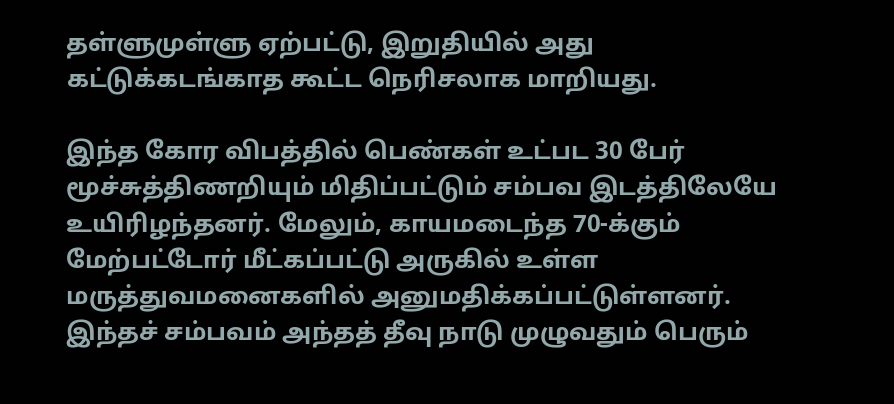தள்ளுமுள்ளு ஏற்பட்டு, இறுதியில் அது கட்டுக்கடங்காத கூட்ட நெரிசலாக மாறியது.

இந்த கோர விபத்தில் பெண்கள் உட்பட 30 பேர் மூச்சுத்திணறியும் மிதிப்பட்டும் சம்பவ இடத்திலேயே உயிரிழந்தனர். மேலும், காயமடைந்த 70-க்கும் மேற்பட்டோர் மீட்கப்பட்டு அருகில் உள்ள மருத்துவமனைகளில் அனுமதிக்கப்பட்டுள்ளனர். இந்தச் சம்பவம் அந்தத் தீவு நாடு முழுவதும் பெரும்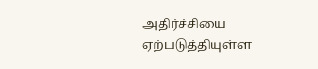அதிர்ச்சியை ஏற்படுத்தியுள்ள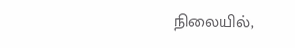நிலையில்,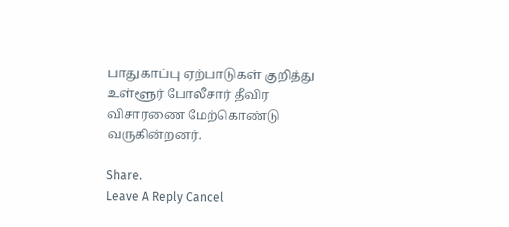பாதுகாப்பு ஏற்பாடுகள் குறித்து உள்ளூர் போலீசார் தீவிர விசாரணை மேற்கொண்டு வருகின்றனர்.

Share.
Leave A Reply Cancel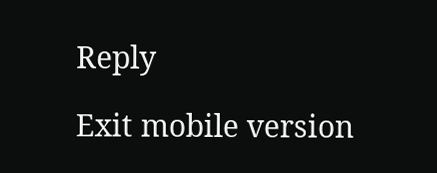Reply

Exit mobile version